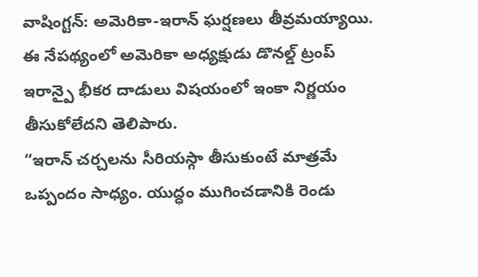వాషింగ్టన్: అమెరికా-ఇరాన్ ఘర్షణలు తీవ్రమయ్యాయి. ఈ నేపథ్యంలో అమెరికా అధ్యక్షుడు డొనల్డ్ ట్రంప్ ఇరాన్పై భీకర దాడులు విషయంలో ఇంకా నిర్ణయం తీసుకోలేదని తెలిపారు.
“ఇరాన్ చర్చలను సీరియస్గా తీసుకుంటే మాత్రమే ఒప్పందం సాధ్యం. యుద్ధం ముగించడానికి రెండు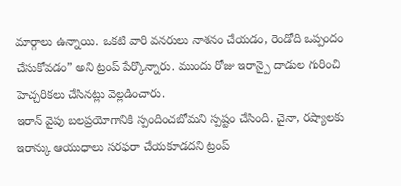మార్గాలు ఉన్నాయి. ఒకటి వారి వనరులు నాశనం చేయడం, రెండోది ఒప్పందం చేసుకోవడం” అని ట్రంప్ పేర్కొన్నారు. ముందు రోజు ఇరాన్పై దాడుల గురించి హెచ్చరికలు చేసినట్లు వెల్లడించారు.
ఇరాన్ వైపు బలప్రయోగానికి స్పందించబోమని స్పష్టం చేసింది. చైనా, రష్యాలకు ఇరాన్కు ఆయుధాలు సరఫరా చేయకూడదని ట్రంప్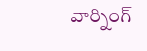వార్నింగ్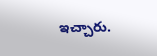ఇచ్చారు.